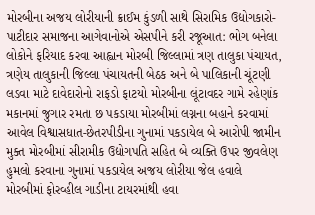મોરબીના અજય લોરીયાની ક્રાઈમ કુંડળી સાથે સિરામિક ઉદ્યોગકારો-પાટીદાર સમાજના આગેવાનોએ એસપીને કરી રજૂઆત: ભોગ બનેલા લોકોને ફરિયાદ કરવા આહ્વાન મોરબી જિલ્લામાં ત્રણ તાલુકા પંચાયત, ત્રણેય તાલુકાની જિલ્લા પંચાયતની બેઠક અને બે પાલિકાની ચૂંટણી લડવા માટે દાવેદારોનો રાફડો ફાટયો મોરબીના લૂંટાવદર ગામે રહેણાંક મકાનમાં જુગાર રમતા છ પકડાયા મોરબીમાં લગ્નના બહાને કરવામાં આવેલ વિશ્વાસધાત-છેતરપીડીના ગુનામાં પકડાયેલ બે આરોપી જામીન મુક્ત મોરબીમાં સીરામીક ઉદ્યોગપતિ સહિત બે વ્યક્તિ ઉપર જીવલેણ હુમલો કરવાના ગુનામાં પકડાયેલ અજય લોરીયા જેલ હવાલે મોરબીમાં ફોરવ્હીલ ગાડીના ટાયરમાંથી હવા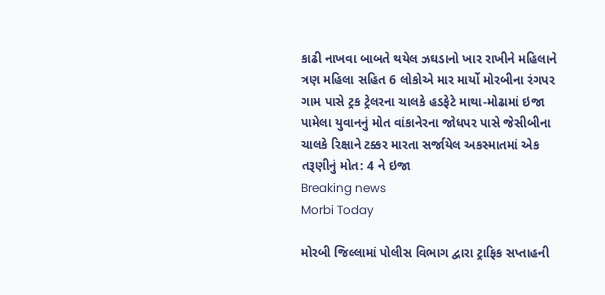કાઢી નાખવા બાબતે થયેલ ઝઘડાનો ખાર રાખીને મહિલાને ત્રણ મહિલા સહિત 6 લોકોએ માર માર્યો મોરબીના રંગપર ગામ પાસે ટ્રક ટ્રેલરના ચાલકે હડફેટે માથા-મોઢામાં ઇજા પામેલા યુવાનનું મોત વાંકાનેરના જોધપર પાસે જેસીબીના ચાલકે રિક્ષાને ટક્કર મારતા સર્જાયેલ અકસ્માતમાં એક તરૂણીનું મોત: 4 ને ઇજા
Breaking news
Morbi Today

મોરબી જિલ્લામાં પોલીસ વિભાગ દ્વારા ટ્રાફિક સપ્તાહની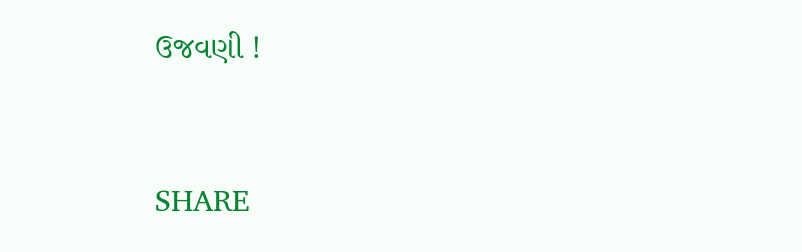ઉજવણી !


SHARE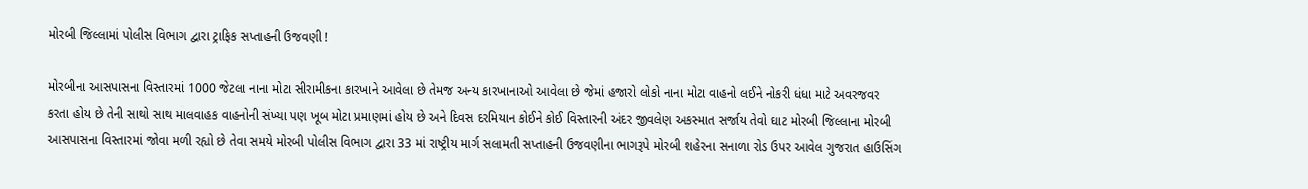મોરબી જિલ્લામાં પોલીસ વિભાગ દ્વારા ટ્રાફિક સપ્તાહની ઉજવણી !

મોરબીના આસપાસના વિસ્તારમાં 1000 જેટલા નાના મોટા સીરામીકના કારખાને આવેલા છે તેમજ અન્ય કારખાનાઓ આવેલા છે જેમાં હજારો લોકો નાના મોટા વાહનો લઈને નોકરી ધંધા માટે અવરજવર કરતા હોય છે તેની સાથો સાથ માલવાહક વાહનોની સંખ્યા પણ ખૂબ મોટા પ્રમાણમાં હોય છે અને દિવસ દરમિયાન કોઈને કોઈ વિસ્તારની અંદર જીવલેણ અકસ્માત સર્જાય તેવો ઘાટ મોરબી જિલ્લાના મોરબી આસપાસના વિસ્તારમાં જોવા મળી રહ્યો છે તેવા સમયે મોરબી પોલીસ વિભાગ દ્વારા 33 માં રાષ્ટ્રીય માર્ગ સલામતી સપ્તાહની ઉજવણીના ભાગરૂપે મોરબી શહેરના સનાળા રોડ ઉપર આવેલ ગુજરાત હાઉસિંગ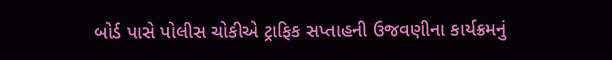બોર્ડ પાસે પોલીસ ચોકીએ ટ્રાફિક સપ્તાહની ઉજવણીના કાર્યક્રમનું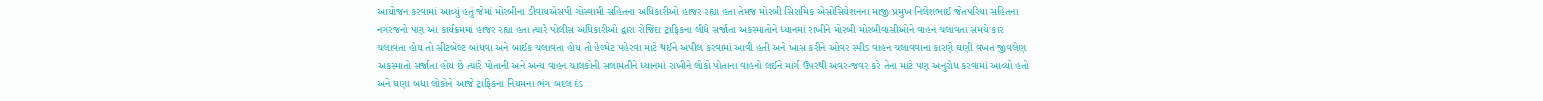આયોજન કરવામાં આવ્યું હતું જેમાં મોરબીના ડીવાયએસપી ગોસ્વામી સહિતના અધિકારીઓ હાજર રહ્યા હતા તેમજ મોરબી સિરામિક એસોસિયેશનના માજી પ્રમુખ નિલેશભાઈ જેતપરિયા સહિતના નગરજનો પણ આ કાર્યક્રમમાં હાજર રહ્યા હતા ત્યારે પોલીસ અધિકારીઓ દ્વારા રોજિંદા ટ્રાફિકના લીધે સર્જાતા અકસ્માતોને ધ્યાનમાં રાખીને મોરબી મોરબીવાસીઓને વાહન ચલાવતા સમયે કાર ચલાવતા હોય તો સીટબેલ્ટ બાંધવા અને બાઈક ચલાવતા હોય તો હેલ્મેટ પહેરવા માટે થઈને અપીલ કરવામાં આવી હતી અને ખાસ કરીને ઓવર સ્પીડ વાહન ચલાવવાના કારણે ઘણી વખત જીવલેણ અકસ્માતો સર્જાતા હોય છે ત્યારે પોતાની અને અન્ય વાહન ચાલકોની સલામતીને ધ્યાનમાં રાખીને લોકો પોતાના વાહનો લઈને માર્ગ ઉપરથી અવર-જવર કરે તેના માટે પણ અનુરોધ કરવામાં આવ્યો હતો અને ઘણા બધા લોકોને આજે ટ્રાફિકના નિયમના ભંગ બદલ દંડ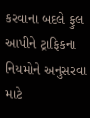કરવાના બદલે ફુલ આપીને ટ્રાફિકના નિયમોને અનુસરવા માટે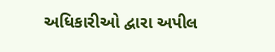અધિકારીઓ દ્વારા અપીલ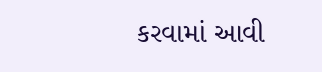કરવામાં આવી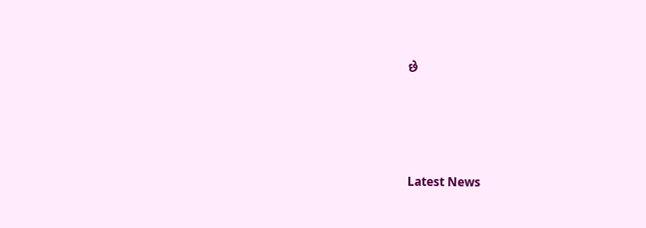છે






Latest News